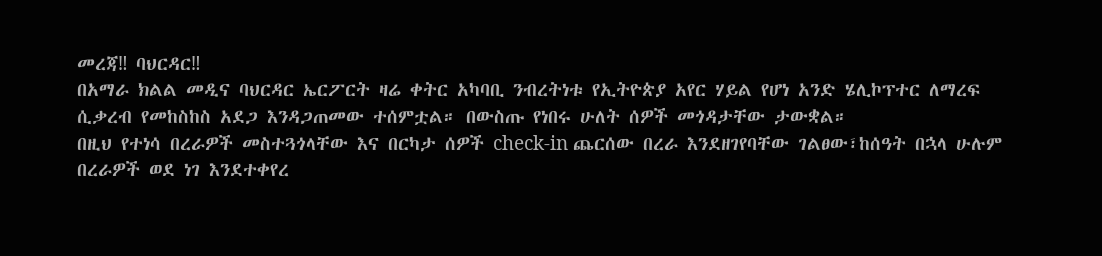መረጃ‼ ባህርዳር‼
በአማራ ክልል መዲና ባህርዳር ኤርፖርት ዛሬ ቀትር አካባቢ ንብረትነቱ የኢትዮጵያ አየር ሃይል የሆነ አንድ ሄሊኮፕተር ለማረፍ ሲቃረብ የመከስከስ አደጋ እንዳጋጠመው ተሰምቷል። በውስጡ የነበሩ ሁለት ሰዎች መጎዳታቸው ታውቋል።
በዚህ የተነሳ በረራዎች መስተጓጎላቸው እና በርካታ ሰዎች check-in ጨርሰው በረራ እንደዘገየባቸው ገልፀው፣ከሰዓት በኋላ ሁሉም በረራዎች ወደ ነገ እንደተቀየረ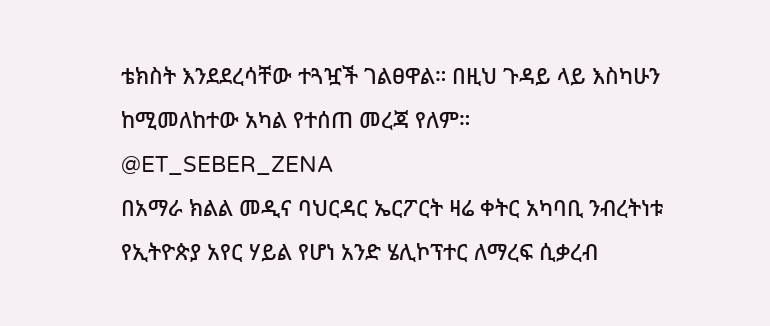ቴክስት እንደደረሳቸው ተጓዧች ገልፀዋል። በዚህ ጉዳይ ላይ እስካሁን ከሚመለከተው አካል የተሰጠ መረጃ የለም።
@ET_SEBER_ZENA
በአማራ ክልል መዲና ባህርዳር ኤርፖርት ዛሬ ቀትር አካባቢ ንብረትነቱ የኢትዮጵያ አየር ሃይል የሆነ አንድ ሄሊኮፕተር ለማረፍ ሲቃረብ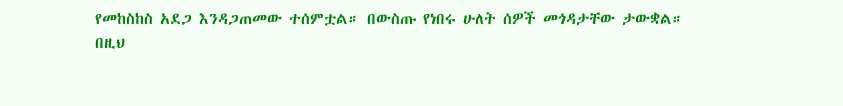የመከስከስ አደጋ እንዳጋጠመው ተሰምቷል። በውስጡ የነበሩ ሁለት ሰዎች መጎዳታቸው ታውቋል።
በዚህ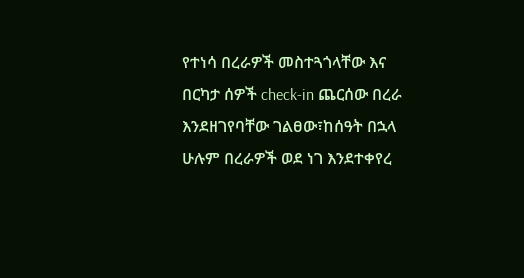የተነሳ በረራዎች መስተጓጎላቸው እና በርካታ ሰዎች check-in ጨርሰው በረራ እንደዘገየባቸው ገልፀው፣ከሰዓት በኋላ ሁሉም በረራዎች ወደ ነገ እንደተቀየረ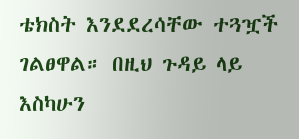ቴክስት እንደደረሳቸው ተጓዧች ገልፀዋል። በዚህ ጉዳይ ላይ እስካሁን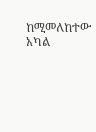ከሚመለከተው አካል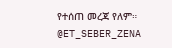የተሰጠ መረጃ የለም።
@ET_SEBER_ZENA